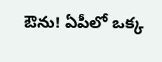ఔను! ఏపీలో ఒక్క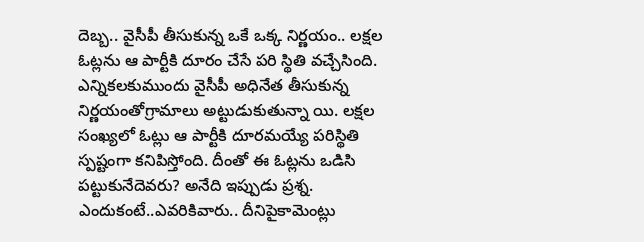దెబ్బ.. వైసీపీ తీసుకున్న ఒకే ఒక్క నిర్ణయం.. లక్షల ఓట్లను ఆ పార్టీకి దూరం చేసే పరి స్థితి వచ్చేసింది. ఎన్నికలకుముందు వైసీపీ అధినేత తీసుకున్న నిర్ణయంతోగ్రామాలు అట్టుడుకుతున్నా యి. లక్షల సంఖ్యలో ఓట్లు ఆ పార్టీకి దూరమయ్యే పరిస్థితి స్పష్టంగా కనిపిస్తోంది. దీంతో ఈ ఓట్లను ఒడిసి పట్టుకునేదెవరు? అనేది ఇప్పుడు ప్రశ్న. ఎందుకంటే..ఎవరికివారు.. దీనిపైకామెంట్లు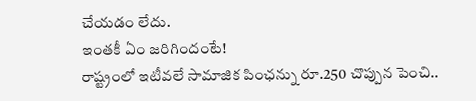చేయడం లేదు.
ఇంతకీ ఏం జరిగిందంటే!
రాష్ట్రంలో ఇటీవలే సామాజిక పింఛన్ను రూ.250 చొప్పున పెంచి..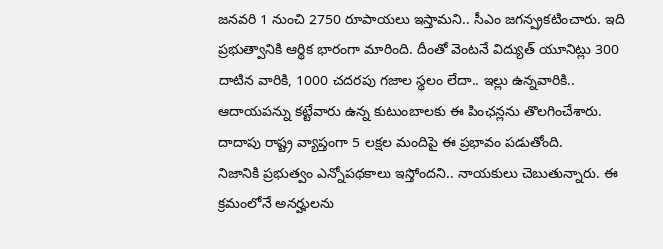జనవరి 1 నుంచి 2750 రూపాయలు ఇస్తామని.. సీఎం జగన్ప్రకటించారు. ఇది ప్రభుత్వానికి ఆర్థిక భారంగా మారింది. దీంతో వెంటనే విద్యుత్ యూనిట్లు 300 దాటిన వారికి, 1000 చదరపు గజాల స్థలం లేదా.. ఇల్లు ఉన్నవారికి.. ఆదాయపన్ను కట్టేవారు ఉన్న కుటుంబాలకు ఈ పింఛన్లను తొలగించేశారు. దాదాపు రాష్ట్ర వ్యాప్తంగా 5 లక్షల మందిపై ఈ ప్రభావం పడుతోంది.
నిజానికి ప్రభుత్వం ఎన్నోపథకాలు ఇస్తోందని.. నాయకులు చెబుతున్నారు. ఈ క్రమంలోనే అనర్హులను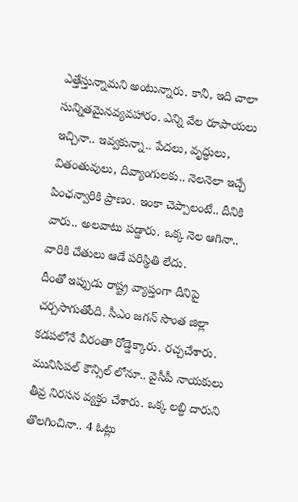ఎత్తేస్తున్నామని అంటున్నారు. కానీ, ఇది చాలా సున్నితమైనవ్యవహారం. ఎన్ని వేల రూపాయలు ఇచ్చినా.. ఇవ్వకున్నా.. పేదలు, వృద్ధులు, వితంతువులు, దివ్యాంగులకు.. నెలనెలా ఇచ్చే పింఛన్వారికి ప్రాణం. ఇంకా చెప్పాలంటే.. దీనికి వారు.. అలవాటు పడ్డారు. ఒక్క నెల ఆగినా.. వారికి చేతులు ఆడే పరిస్థితి లేదు.
దీంతో ఇప్పుడు రాష్ట్ర వ్యాప్తంగా దీనిపై చర్చసాగుతోంది. సీఎం జగన్ సొంత జిల్లా కడపలోనే వీరంతా రోడ్డెక్కారు. రచ్చచేశారు. మునిసిపల్ కౌన్సిల్ లోనూ.. వైసీపీ నాయకులు తీవ్ర నిరసన వ్యక్తం చేశారు. ఒక్క లబ్ధి దారుని తొలగించినా.. 4 ఓట్లు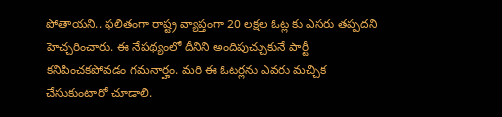పోతాయని.. ఫలితంగా రాష్ట్ర వ్యాప్తంగా 20 లక్షల ఓట్ల కు ఎసరు తప్పదని హెచ్చరించారు. ఈ నేపథ్యంలో దీనిని అందిపుచ్చుకునే పార్టీ కనిపించకపోవడం గమనార్హం. మరి ఈ ఓటర్లను ఎవరు మచ్చిక చేసుకుంటారో చూడాలి.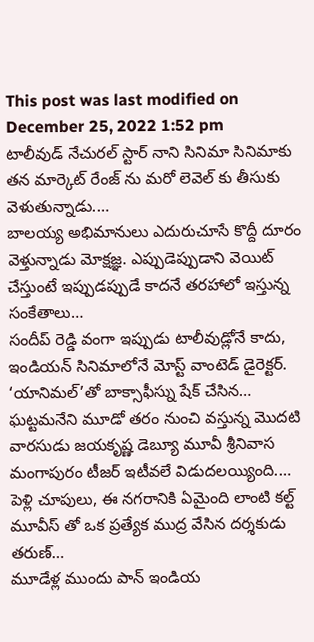This post was last modified on December 25, 2022 1:52 pm
టాలీవుడ్ నేచురల్ స్టార్ నాని సినిమా సినిమాకు తన మార్కెట్ రేంజ్ ను మరో లెవెల్ కు తీసుకు వెళుతున్నాడు.…
బాలయ్య అభిమానులు ఎదురుచూసే కొద్దీ దూరం వెళ్తున్నాడు మోక్షజ్ఞ. ఎప్పుడెప్పుడాని వెయిట్ చేస్తుంటే ఇప్పుడప్పుడే కాదనే తరహాలో ఇస్తున్న సంకేతాలు…
సందీప్ రెడ్డి వంగా ఇప్పుడు టాలీవుడ్లోనే కాదు, ఇండియన్ సినిమాలోనే మోస్ట్ వాంటెడ్ డైరెక్టర్. ‘యానిమల్’తో బాక్సాఫీస్ను షేక్ చేసిన…
ఘట్టమనేని మూడో తరం నుంచి వస్తున్న మొదటి వారసుడు జయకృష్ణ డెబ్యూ మూవీ శ్రీనివాస మంగాపురం టీజర్ ఇటీవలే విడుదలయ్యింది.…
పెళ్లి చూపులు, ఈ నగరానికి ఏమైంది లాంటి కల్ట్ మూవీస్ తో ఒక ప్రత్యేక ముద్ర వేసిన దర్శకుడు తరుణ్…
మూడేళ్ల ముందు పాన్ ఇండియ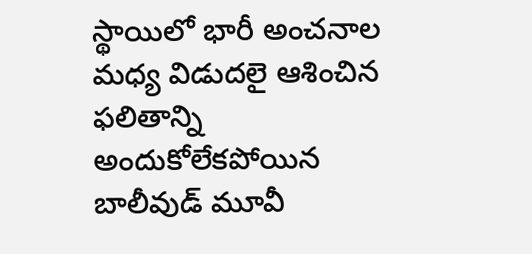స్థాయిలో భారీ అంచనాల మధ్య విడుదలై ఆశించిన ఫలితాన్ని అందుకోలేకపోయిన బాలీవుడ్ మూవీ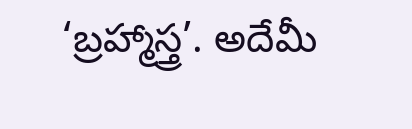‘బ్రహ్మాస్త్ర’. అదేమీ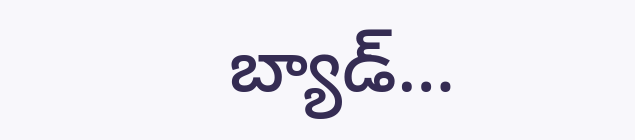బ్యాడ్…